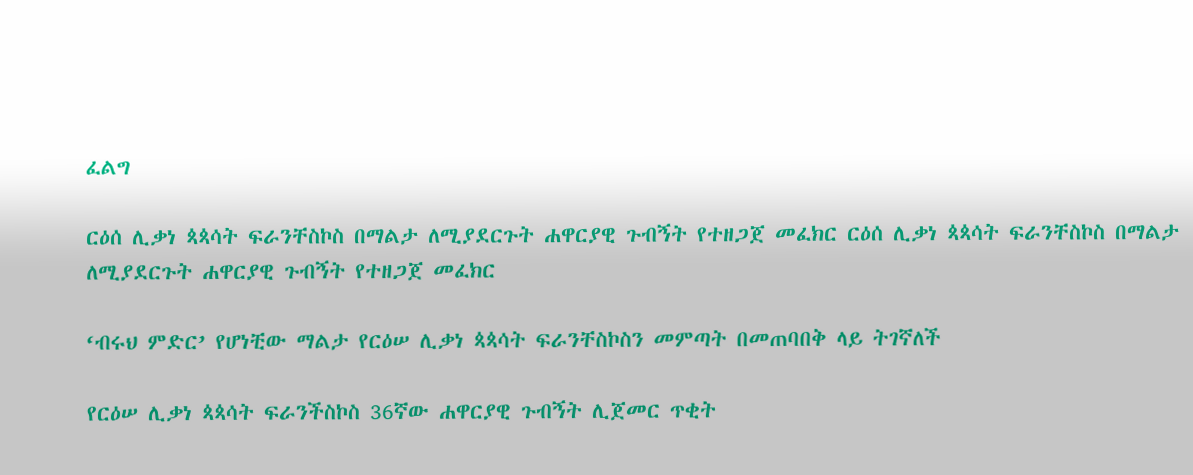ፈልግ

ርዕሰ ሊቃነ ጳጳሳት ፍራንቸስኮስ በማልታ ለሚያደርጉት ሐዋርያዊ ጉብኝት የተዘጋጀ መፈክር ርዕሰ ሊቃነ ጳጳሳት ፍራንቸስኮስ በማልታ ለሚያደርጉት ሐዋርያዊ ጉብኝት የተዘጋጀ መፈክር

‘ብሩህ ምድር’ የሆነቺው ማልታ የርዕሠ ሊቃነ ጳጳሳት ፍራንቸስኮስን መምጣት በመጠባበቅ ላይ ትገኛለች

የርዕሠ ሊቃነ ጳጳሳት ፍራንችስኮስ 36ኛው ሐዋርያዊ ጉብኝት ሊጀመር ጥቂት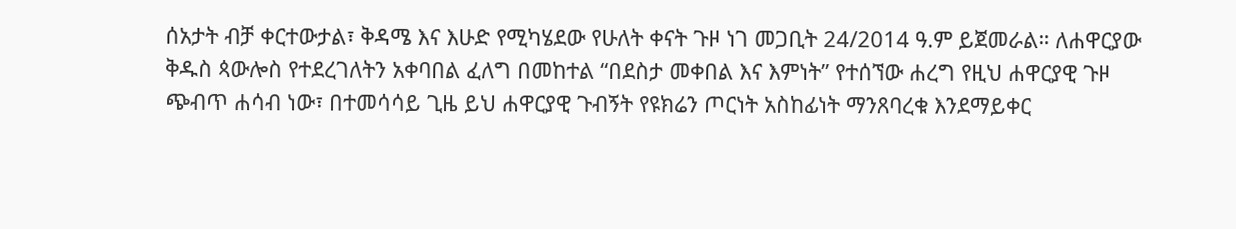ሰአታት ብቻ ቀርተውታል፣ ቅዳሜ እና እሁድ የሚካሄደው የሁለት ቀናት ጉዞ ነገ መጋቢት 24/2014 ዓ.ም ይጀመራል። ለሐዋርያው ቅዱስ ጳውሎስ የተደረገለትን አቀባበል ፈለግ በመከተል “በደስታ መቀበል እና እምነት” የተሰኘው ሐረግ የዚህ ሐዋርያዊ ጉዞ ጭብጥ ሐሳብ ነው፣ በተመሳሳይ ጊዜ ይህ ሐዋርያዊ ጉብኝት የዩክሬን ጦርነት አስከፊነት ማንጸባረቁ እንደማይቀር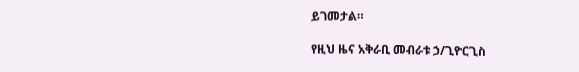ይገመታል።

የዚህ ዜና አቅራቢ መብራቱ ኃ/ጊዮርጊስ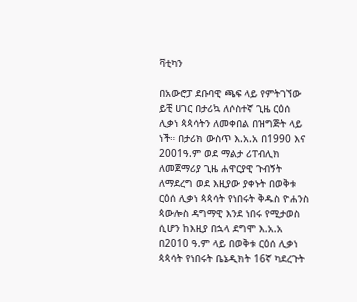ቫቲካን

በአውሮፓ ደቡባዊ ጫፍ ላይ የምትገኘው ይቺ ሀገር በታሪኳ ለሶስተኛ ጊዜ ርዕሰ ሊቃነ ጳጳሳትን ለመቀበል በዝግጅት ላይ ነች። በታሪክ ውስጥ እ.አ.አ በ1990 እና 2001ዓ.ም ወደ ማልታ ሪፐብሊክ ለመጀማሪያ ጊዜ ሐዋርያዊ ጉብኝት ለማደረግ ወደ እዚያው ያቀኑት በወቅቱ ርዕሰ ሊቃነ ጳጳሳት የነበሩት ቅዱስ ዮሐንስ ጳውሎስ ዳግማዊ እንደ ነበሩ የሚታወስ ሲሆን ከእዚያ በኋላ ደግሞ እ.አ.አ በ2010 ዓ.ም ላይ በወቅቱ ርዕሰ ሊቃነ ጳጳሳት የነበሩት ቤኔዲክት 16ኛ ካደረጉት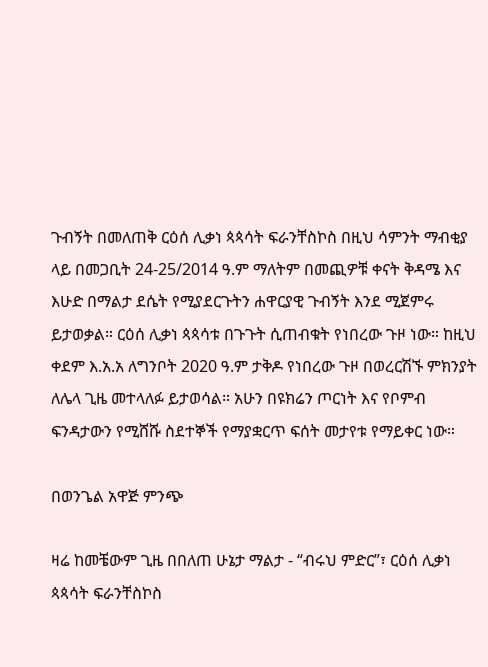ጉብኝት በመለጠቅ ርዕሰ ሊቃነ ጳጳሳት ፍራንቸስኮስ በዚህ ሳምንት ማብቂያ ላይ በመጋቢት 24-25/2014 ዓ.ም ማለትም በመጪዎቹ ቀናት ቅዳሜ እና እሁድ በማልታ ደሴት የሚያደርጉትን ሐዋርያዊ ጉብኝት እንደ ሚጀምሩ ይታወቃል። ርዕሰ ሊቃነ ጳጳሳቱ በጉጉት ሲጠብቁት የነበረው ጉዞ ነው። ከዚህ ቀደም እ.አ.አ ለግንቦት 2020 ዓ.ም ታቅዶ የነበረው ጉዞ በወረርሽኙ ምክንያት ለሌላ ጊዜ መተላለፉ ይታወሳል። አሁን በዩክሬን ጦርነት እና የቦምብ ፍንዳታውን የሚሸሹ ስደተኞች የማያቋርጥ ፍሰት መታየቱ የማይቀር ነው።

በወንጌል አዋጅ ምንጭ

ዛሬ ከመቼውም ጊዜ በበለጠ ሁኔታ ማልታ - “ብሩህ ምድር”፣ ርዕሰ ሊቃነ ጳጳሳት ፍራንቸስኮስ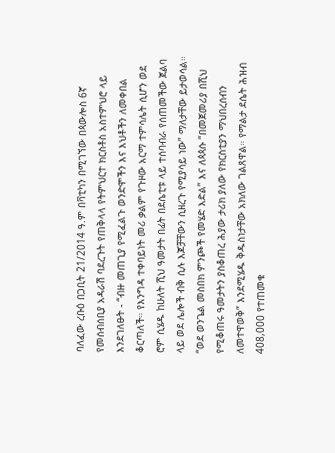ባለፈው ረቡዕ በጋቢት 21/2014 ዓ.ም በቫቲካን በሚገኘው በጳውሎስ 6ኛ የመሰብሰቢያ አዳራሽ ባደረጉት የጠቅላላ የትምህርተ ክርስቶስ አስተምህሮ ላይ እንደገለፁት - “ብዙ መጠጊያ የሚፈልጉ ወንድሞችን እና እህቶችን ለመቀበል ቆርጣለች። የእንግዳ ተቀባይነት መሪ ቃልም የጉዞው አርማ ተምሳሌት ሲሆን ወደ ሮም ሲሄዱ ከሁለት ሺህ ዓመታት በፊት በደሴቲቱ ላይ ተሰባብራ የሰጠመችው ጀልባ ላይ ወደ ሌሎች ብቅ ሲሉ እጆቻቸውን ሲዘረጉ የሚያሳይ ነው” ማለታቸው ይታወሳል። “ወደ ወንጌል መስበክ ምንጮች የመሄድ እድል” እና ለጳጳሱ “በመጀመሪያ በሺህ የሚቆጠሩ ዓመታትን ያስቆጠረ ሕያው ታሪክ ያለው የክርስቲያን ማህበረሰብን ለመተዋወቅ” እንደሚሄዱ ቅዱስነታቸው አክለው ገልጸዋል። የማልታ ደሴት ሕዝብ 408,000 የተጠመቁ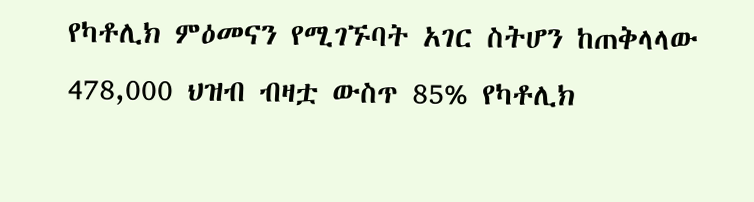የካቶሊክ ምዕመናን የሚገኙባት አገር ስትሆን ከጠቅላላው 478,000 ህዝብ ብዛቷ ውስጥ 85% የካቶሊክ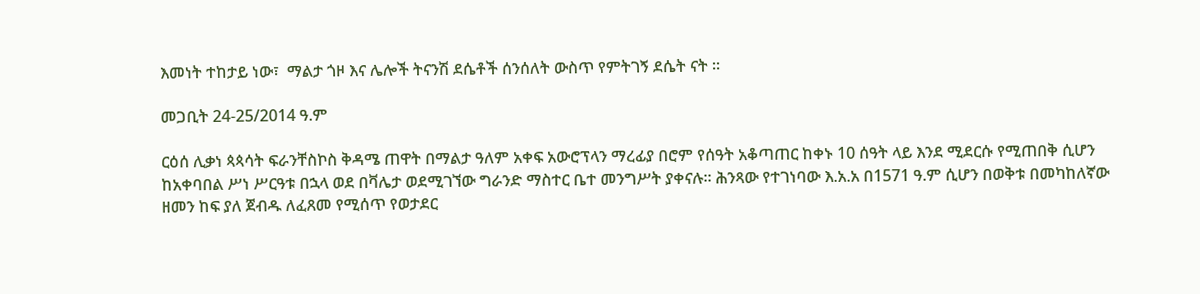እመነት ተከታይ ነው፣  ማልታ ጎዞ እና ሌሎች ትናንሽ ደሴቶች ሰንሰለት ውስጥ የምትገኝ ደሴት ናት ።

መጋቢት 24-25/2014 ዓ.ም

ርዕሰ ሊቃነ ጳጳሳት ፍራንቸስኮስ ቅዳሜ ጠዋት በማልታ ዓለም አቀፍ አውሮፕላን ማረፊያ በሮም የሰዓት አቆጣጠር ከቀኑ 10 ሰዓት ላይ እንደ ሚደርሱ የሚጠበቅ ሲሆን ከአቀባበል ሥነ ሥርዓቱ በኋላ ወደ በቫሌታ ወደሚገኘው ግራንድ ማስተር ቤተ መንግሥት ያቀናሉ። ሕንጻው የተገነባው እ.አ.አ በ1571 ዓ.ም ሲሆን በወቅቱ በመካከለኛው ዘመን ከፍ ያለ ጀብዱ ለፈጸመ የሚሰጥ የወታደር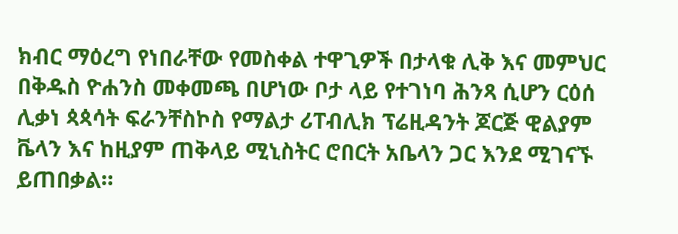ክብር ማዕረግ የነበራቸው የመስቀል ተዋጊዎች በታላቁ ሊቅ እና መምህር በቅዱስ ዮሐንስ መቀመጫ በሆነው ቦታ ላይ የተገነባ ሕንጻ ሲሆን ርዕሰ ሊቃነ ጳጳሳት ፍራንቸስኮስ የማልታ ሪፐብሊክ ፕሬዚዳንት ጆርጅ ዊልያም ቬላን እና ከዚያም ጠቅላይ ሚኒስትር ሮበርት አቤላን ጋር እንደ ሚገናኙ ይጠበቃል።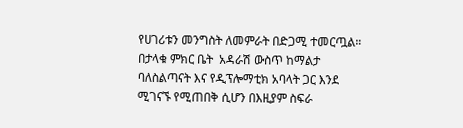የሀገሪቱን መንግስት ለመምራት በድጋሚ ተመርጧል። በታላቁ ምክር ቤት  አዳራሽ ውስጥ ከማልታ ባለስልጣናት እና የዲፕሎማቲክ አባላት ጋር እንደ ሚገናኙ የሚጠበቅ ሲሆን በእዚያም ስፍራ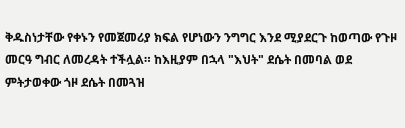ቅዱስነታቸው የቀኑን የመጀመሪያ ክፍል የሆነውን ንግግር እንደ ሚያደርጉ ከወጣው የጉዞ መርዓ ግብር ለመረዳት ተችሏል። ከእዚያም በኋላ "እህት" ደሴት በመባል ወደ ምትታወቀው ጎዞ ደሴት በመጓዝ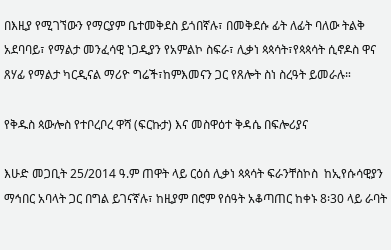በእዚያ የሚገኘውን የማርያም ቤተመቅደስ ይጎበኛሉ፣ በመቅደሱ ፊት ለፊት ባለው ትልቅ አደባባይ፣ የማልታ መንፈሳዊ ነጋዲያን የአምልኮ ስፍራ፣ ሊቃነ ጳጳሳት፣የጳጳሳት ሲኖዶስ ዋና ጸሃፊ የማልታ ካርዲናል ማሪዮ ግሬች፣ከምእመናን ጋር የጸሎት ስነ ስረዓት ይመራሉ።

የቅዱስ ጳውሎስ የተቦረቦረ ዋሻ (ፍርኩታ) እና መስዋዕተ ቅዳሴ በፍሎሪያና

እሁድ መጋቢት 25/2014 ዓ.ም ጠዋት ላይ ርዕሰ ሊቃነ ጳጳሳት ፍራንቸስኮስ  ከኢየሱሳዊያን ማኅበር አባላት ጋር በግል ይገናኛሉ፣ ከዚያም በሮም የሰዓት አቆጣጠር ከቀኑ 8፡30 ላይ ራባት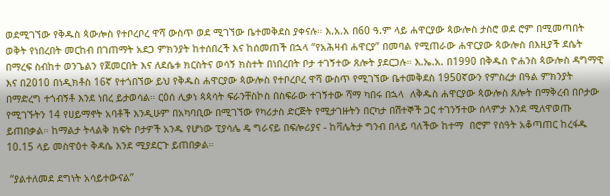ወደሚገኘው የቅዱስ ጳውሎስ የተቦረቦረ ዋሻ ውስጥ ወደ ሚገኘው ቤተመቅደስ ያቀናሉ። እ.አ.አ በ60 ዓ.ም ላይ ሐዋርያው ጳውሎስ ታስሮ ወደ ሮም በሚመጣበት ወቅት የነበረበት መርከብ በገጠማት አደጋ ምክንያት ከተሰበረች እና ከሰመጠች በኋላ “የአሕዛብ ሐዋርያ” በመባል የሚጠራው ሐዋርያው ጳውሎስ በእዚያች ደሴት በማረፍ ስብከተ ወንጌልን የጀመርበት እና ለደሴቱ ክርስትና ወሳኝ ክስተት በነበረበት ቦታ ተገኝተው ጸሎት ያደርጋሉ። እ.ኤ.አ. በ1990 በቅዱስ ዮሐንስ ጳውሎስ ዳግማዊ እና በ2010 በነዲክቶስ 16ኛ የተጎበኘው ይህ የቅዱስ ሐዋርያው ጳውሎስ የተቦረቦረ ዋሻ ውስጥ የሚገኘው ቤተመቅደስ 1950ኛውን የምስረታ በዓል ምክንያት በማድረግ ተጎብኝቶ እንደ ነበረ ይታወሳል። ርዕሰ ሊቃነ ጳጳሳት ፍራንቸስኮስ በስፍራው ተገኝተው ሻማ ካበሩ በኋላ  ለቅዱስ ሐዋርያው ጳውሎስ ጸሎት በማቅረብ በቦታው የሚገኙትን 14 የሀይማኖት አባቶች እንዲሁም በአካባቢው በሚገኘው የካሪታስ ድርጅት የሚታገዙትን በርካታ በሽተኞች ጋር ተገንኝተው ሰላምታ እንደ ሚለዋወጡ ይጠበቃል። ከማልታ ትላልቅ ክፍት ቦታዎች አንዱ የሆነው ፒያሳሌ ዴ ግራናይ በፍሎሪያና - ከቫሌትታ ግንብ በላይ ባለችው ከተማ  በሮም የሰዓት አቆጣጠር ከረፋዱ 10.15 ላይ መስዋዕተ ቅዳሴ እንደ ሚያደርጉ ይጠበቃል።

 “ያልተለመደ ደግነት አሳይተውናል”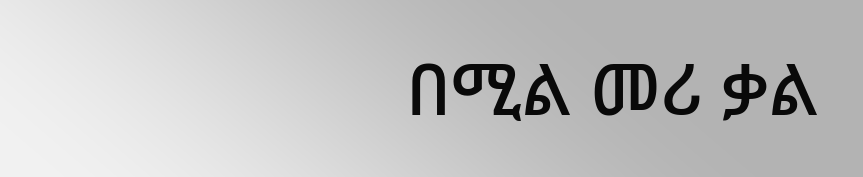በሚል መሪ ቃል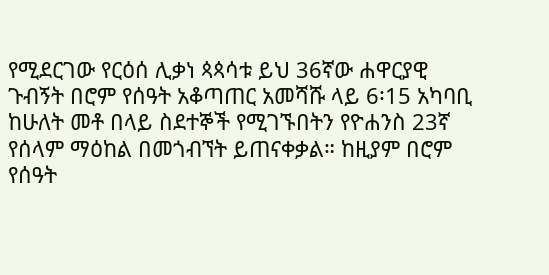የሚደርገው የርዕሰ ሊቃነ ጳጳሳቱ ይህ 36ኛው ሐዋርያዊ ጉብኝት በሮም የሰዓት አቆጣጠር አመሻሹ ላይ 6፡15 አካባቢ ከሁለት መቶ በላይ ስደተኞች የሚገኙበትን የዮሐንስ 23ኛ የሰላም ማዕከል በመጎብኘት ይጠናቀቃል። ከዚያም በሮም የሰዓት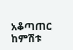አቆጣጠር ከምሽቱ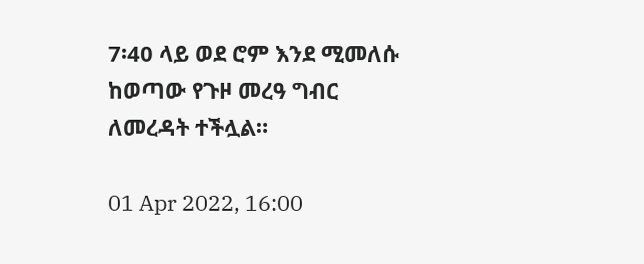7፡40 ላይ ወደ ሮም እንደ ሚመለሱ ከወጣው የጉዞ መረዓ ግብር ለመረዳት ተችሏል።

01 Apr 2022, 16:00